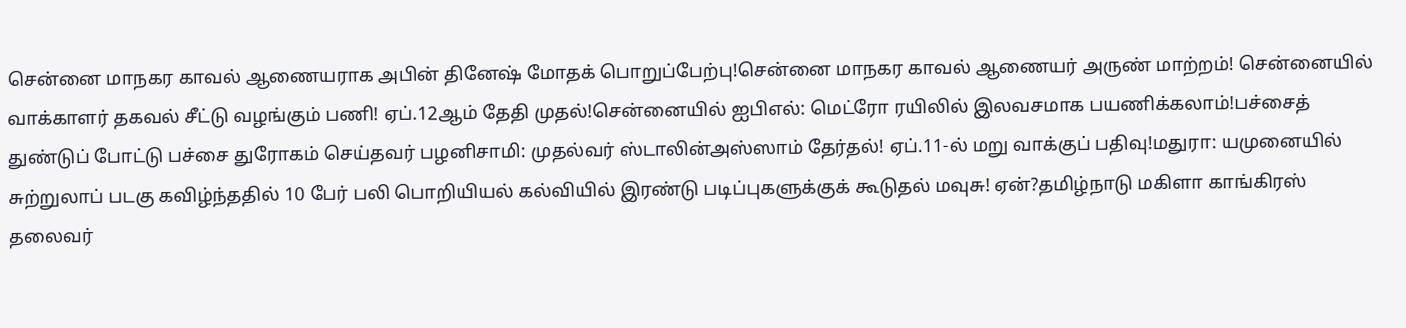சென்னை மாநகர காவல் ஆணையராக அபின் தினேஷ் மோதக் பொறுப்பேற்பு!சென்னை மாநகர காவல் ஆணையர் அருண் மாற்றம்! சென்னையில் வாக்காளர் தகவல் சீட்டு வழங்கும் பணி! ஏப்.12ஆம் தேதி முதல்!சென்னையில் ஐபிஎல்: மெட்ரோ ரயிலில் இலவசமாக பயணிக்கலாம்!பச்சைத் துண்டுப் போட்டு பச்சை துரோகம் செய்தவர் பழனிசாமி: முதல்வர் ஸ்டாலின்அஸ்ஸாம் தேர்தல்! ஏப்.11-ல் மறு வாக்குப் பதிவு!மதுரா: யமுனையில் சுற்றுலாப் படகு கவிழ்ந்ததில் 10 பேர் பலி பொறியியல் கல்வியில் இரண்டு படிப்புகளுக்குக் கூடுதல் மவுசு! ஏன்?தமிழ்நாடு மகிளா காங்கிரஸ் தலைவர்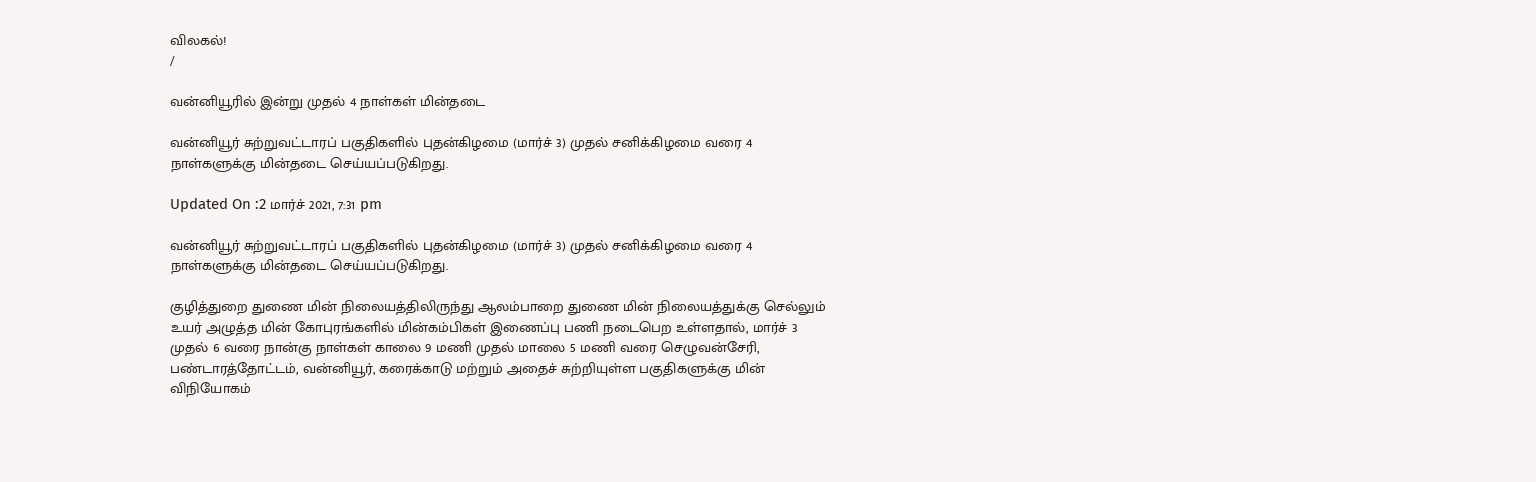விலகல்!
/

வன்னியூரில் இன்று முதல் 4 நாள்கள் மின்தடை

வன்னியூர் சுற்றுவட்டாரப் பகுதிகளில் புதன்கிழமை (மார்ச் 3) முதல் சனிக்கிழமை வரை 4 நாள்களுக்கு மின்தடை செய்யப்படுகிறது.

Updated On :2 மார்ச் 2021, 7:31 pm

வன்னியூர் சுற்றுவட்டாரப் பகுதிகளில் புதன்கிழமை (மார்ச் 3) முதல் சனிக்கிழமை வரை 4 நாள்களுக்கு மின்தடை செய்யப்படுகிறது.

குழித்துறை துணை மின் நிலையத்திலிருந்து ஆலம்பாறை துணை மின் நிலையத்துக்கு செல்லும் உயர் அழுத்த மின் கோபுரங்களில் மின்கம்பிகள் இணைப்பு பணி நடைபெற உள்ளதால், மார்ச் 3 முதல் 6 வரை நான்கு நாள்கள் காலை 9 மணி முதல் மாலை 5 மணி வரை செழுவன்சேரி, பண்டாரத்தோட்டம், வன்னியூர், கரைக்காடு மற்றும் அதைச் சுற்றியுள்ள பகுதிகளுக்கு மின் விநியோகம்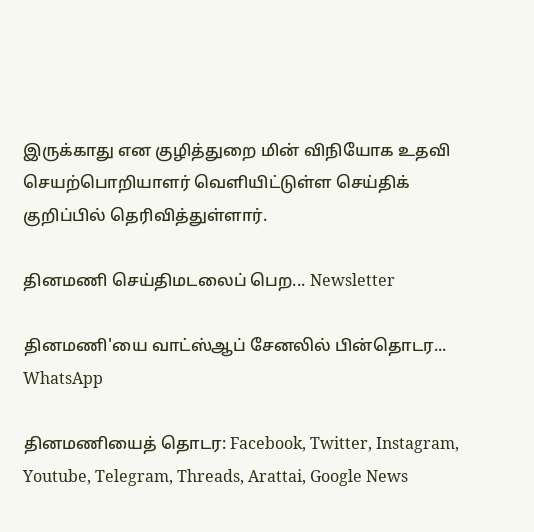இருக்காது என குழித்துறை மின் விநியோக உதவி செயற்பொறியாளர் வெளியிட்டுள்ள செய்திக் குறிப்பில் தெரிவித்துள்ளார்.

தினமணி செய்திமடலைப் பெற... Newsletter

தினமணி'யை வாட்ஸ்ஆப் சேனலில் பின்தொடர... WhatsApp

தினமணியைத் தொடர: Facebook, Twitter, Instagram, Youtube, Telegram, Threads, Arattai, Google News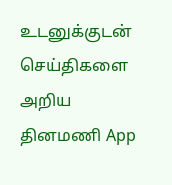உடனுக்குடன் செய்திகளை அறிய தினமணி App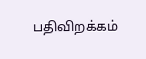பதிவிறக்கம்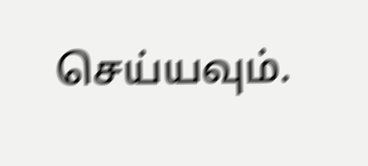செய்யவும்.